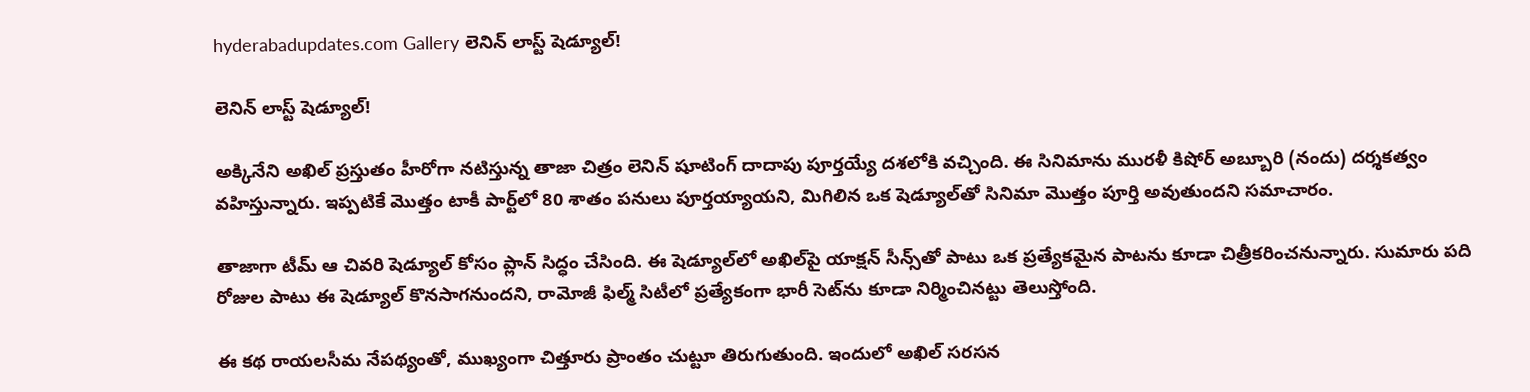hyderabadupdates.com Gallery లెనిన్‌ లాస్ట్‌ షెడ్యూల్‌!

లెనిన్‌ లాస్ట్‌ షెడ్యూల్‌!

అక్కినేని అఖిల్ ప్రస్తుతం హీరోగా నటిస్తున్న తాజా చిత్రం లెనిన్ షూటింగ్ దాదాపు పూర్తయ్యే దశలోకి వచ్చింది. ఈ సినిమాను మురళీ కిషోర్ అబ్బూరి (నందు) దర్శకత్వం వహిస్తున్నారు. ఇప్పటికే మొత్తం టాకీ పార్ట్‌లో 80 శాతం పనులు పూర్తయ్యాయని, మిగిలిన ఒక షెడ్యూల్‌తో సినిమా మొత్తం పూర్తి అవుతుందని సమాచారం.

తాజాగా టీమ్ ఆ చివరి షెడ్యూల్‌ కోసం ప్లాన్ సిద్ధం చేసింది. ఈ షెడ్యూల్‌లో అఖిల్‌పై యాక్షన్ సీన్స్‌తో పాటు ఒక ప్రత్యేకమైన పాటను కూడా చిత్రీకరించనున్నారు. సుమారు పది రోజుల పాటు ఈ షెడ్యూల్ కొనసాగనుందని, రామోజీ ఫిల్మ్ సిటీలో ప్రత్యేకంగా భారీ సెట్‌ను కూడా నిర్మించినట్టు తెలుస్తోంది.

ఈ కథ రాయలసీమ నేపథ్యంతో, ముఖ్యంగా చిత్తూరు ప్రాంతం చుట్టూ తిరుగుతుంది. ఇందులో అఖిల్ సరసన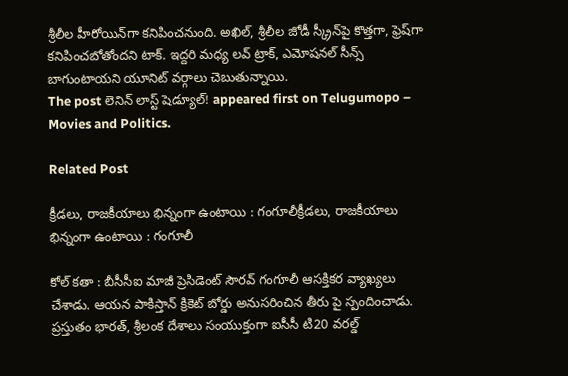శ్రీలీల హీరోయిన్‌గా కనిపించనుంది. అఖిల్, శ్రీలీల జోడీ స్క్రీన్‌పై కొత్తగా, ఫ్రెష్‌గా కనిపించబోతోందని టాక్. ఇద్దరి మధ్య లవ్ ట్రాక్, ఎమోషనల్ సీన్స్ బాగుంటాయని యూనిట్ వర్గాలు చెబుతున్నాయి.
The post లెనిన్‌ లాస్ట్‌ షెడ్యూల్‌! appeared first on Telugumopo – Movies and Politics.

Related Post

క్రీడ‌లు, రాజ‌కీయాలు భిన్నంగా ఉంటాయి : గంగూలీక్రీడ‌లు, రాజ‌కీయాలు భిన్నంగా ఉంటాయి : గంగూలీ

కోల్ క‌తా : బీసీసీఐ మాజీ ప్రెసిడెంట్ సౌర‌వ్ గంగూలీ ఆస‌క్తిక‌ర వ్యాఖ్య‌లు చేశాడు. ఆయ‌న పాకిస్తాన్ క్రికెట్ బోర్డు అనుస‌రించిన తీరు పై స్పందించాడు. ప్ర‌స్తుతం భార‌త్, శ్రీ‌లంక దేశాలు సంయుక్తంగా ఐసీసీ టి20 వ‌ర‌ల్డ్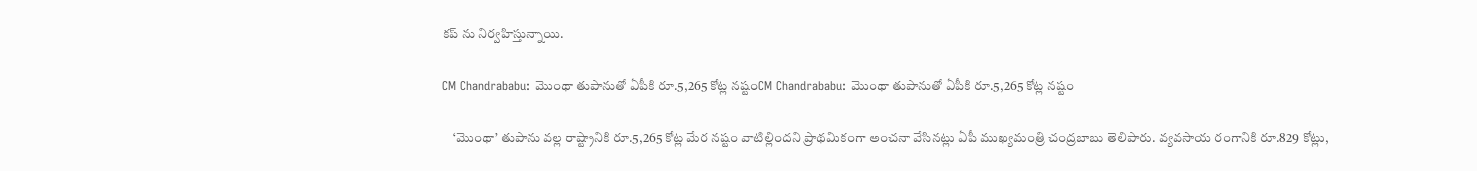క‌ప్ ను నిర్వ‌హిస్తున్నాయి.

CM Chandrababu: మొంథా తుపానుతో ఏపీకి రూ.5,265 కోట్ల నష్టంCM Chandrababu: మొంథా తుపానుతో ఏపీకి రూ.5,265 కోట్ల నష్టం

    ‘మొంథా’ తుపాను వల్ల రాష్ట్రానికి రూ.5,265 కోట్ల మేర నష్టం వాటిల్లిందని ప్రాథమికంగా అంచనా వేసినట్లు ఏపీ ముఖ్యమంత్రి చంద్రబాబు తెలిపారు. వ్యవసాయ రంగానికి రూ.829 కోట్లు,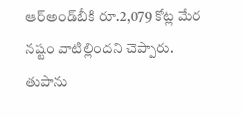ఆర్‌అండ్‌బీకి రూ.2,079 కోట్ల మేర నష్టం వాటిల్లిందని చెప్పారు. తుపాను